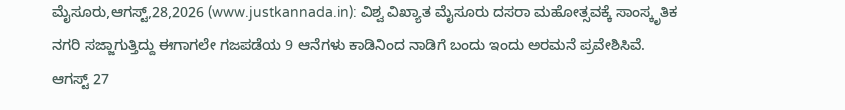ಮೈಸೂರು,ಆಗಸ್ಟ್,28,2026 (www.justkannada.in): ವಿಶ್ವ ವಿಖ್ಯಾತ ಮೈಸೂರು ದಸರಾ ಮಹೋತ್ಸವಕ್ಕೆ ಸಾಂಸ್ಕೃತಿಕ ನಗರಿ ಸಜ್ಜಾಗುತ್ತಿದ್ದು ಈಗಾಗಲೇ ಗಜಪಡೆಯ 9 ಆನೆಗಳು ಕಾಡಿನಿಂದ ನಾಡಿಗೆ ಬಂದು ಇಂದು ಅರಮನೆ ಪ್ರವೇಶಿಸಿವೆ.
ಆಗಸ್ಟ್ 27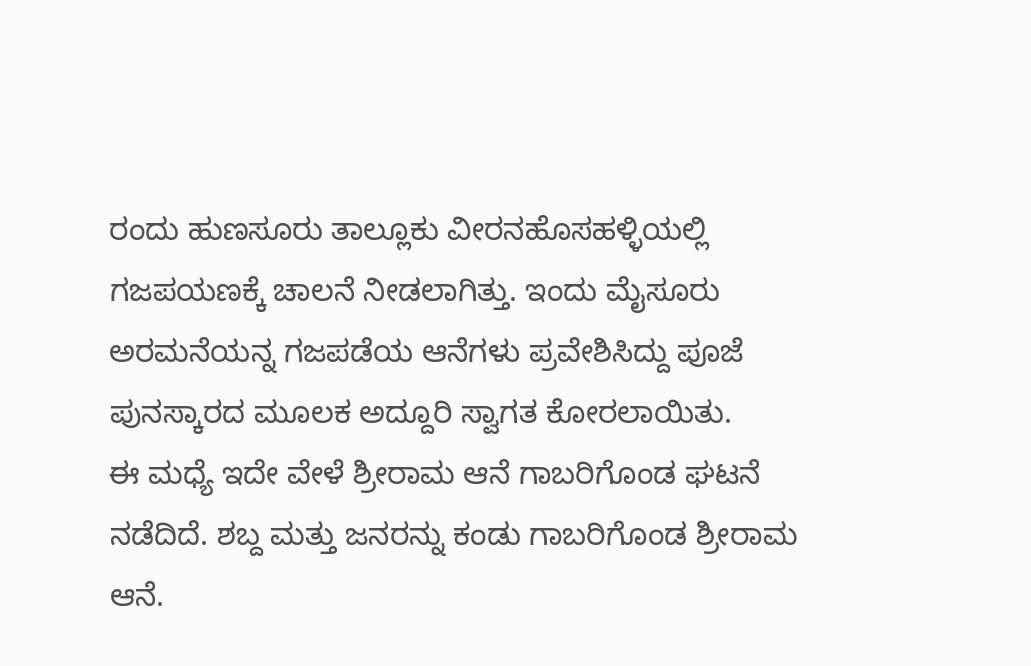ರಂದು ಹುಣಸೂರು ತಾಲ್ಲೂಕು ವೀರನಹೊಸಹಳ್ಳಿಯಲ್ಲಿ ಗಜಪಯಣಕ್ಕೆ ಚಾಲನೆ ನೀಡಲಾಗಿತ್ತು. ಇಂದು ಮೈಸೂರು ಅರಮನೆಯನ್ನ ಗಜಪಡೆಯ ಆನೆಗಳು ಪ್ರವೇಶಿಸಿದ್ದು ಪೂಜೆ ಪುನಸ್ಕಾರದ ಮೂಲಕ ಅದ್ದೂರಿ ಸ್ವಾಗತ ಕೋರಲಾಯಿತು.
ಈ ಮಧ್ಯೆ ಇದೇ ವೇಳೆ ಶ್ರೀರಾಮ ಆನೆ ಗಾಬರಿಗೊಂಡ ಘಟನೆ ನಡೆದಿದೆ. ಶಬ್ದ ಮತ್ತು ಜನರನ್ನು ಕಂಡು ಗಾಬರಿಗೊಂಡ ಶ್ರೀರಾಮ ಆನೆ.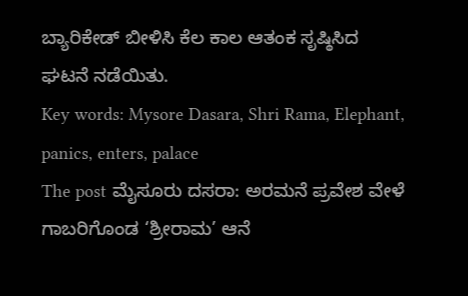ಬ್ಯಾರಿಕೇಡ್ ಬೀಳಿಸಿ ಕೆಲ ಕಾಲ ಆತಂಕ ಸೃಷ್ಠಿಸಿದ ಘಟನೆ ನಡೆಯಿತು.
Key words: Mysore Dasara, Shri Rama, Elephant, panics, enters, palace
The post ಮೈಸೂರು ದಸರಾ: ಅರಮನೆ ಪ್ರವೇಶ ವೇಳೆ ಗಾಬರಿಗೊಂಡ ‘ಶ್ರೀರಾಮ’ ಆನೆ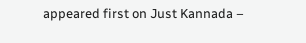appeared first on Just Kannada –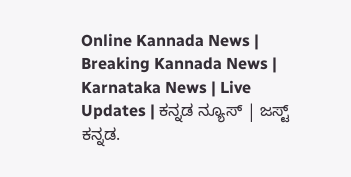Online Kannada News | Breaking Kannada News | Karnataka News | Live Updates | ಕನ್ನಡ ನ್ಯೂಸ್ | ಜಸ್ಟ್ ಕನ್ನಡ.